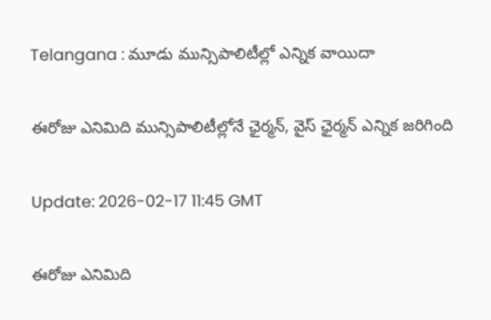Telangana : మూడు మున్సిపాలిటీల్లో ఎన్నిక వాయిదా

ఈరోజు ఎనిమిది మున్సిపాలిటీల్లోనే ఛైర్మన్, వైస్ ఛైర్మన్ ఎన్నిక జరిగింది

Update: 2026-02-17 11:45 GMT

ఈరోజు ఎనిమిది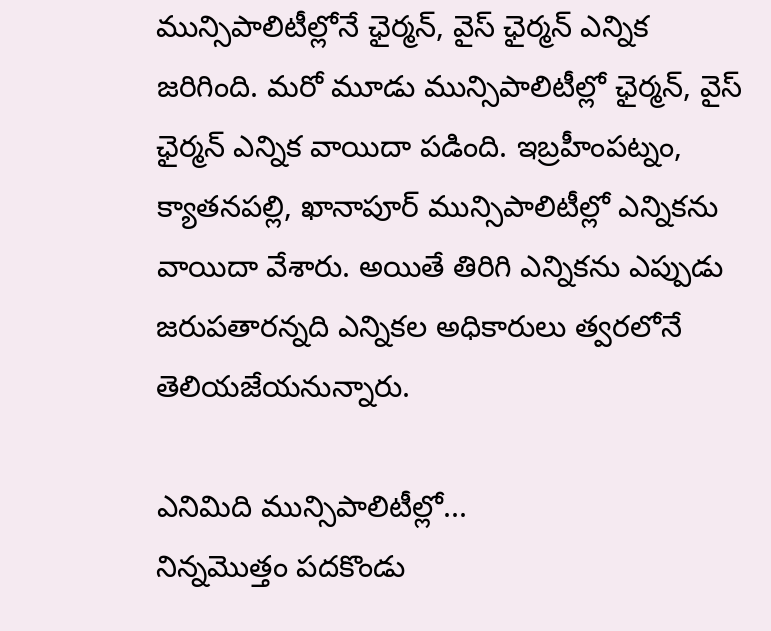మున్సిపాలిటీల్లోనే ఛైర్మన్, వైస్ ఛైర్మన్ ఎన్నిక జరిగింది. మరో మూడు మున్సిపాలిటీల్లో ఛైర్మన్, వైస్ ఛైర్మన్ ఎన్నిక వాయిదా పడింది. ఇబ్రహీంపట్నం, క్యాతనపల్లి, ఖానాపూర్ మున్సిపాలిటీల్లో ఎన్నికను వాయిదా వేశారు. అయితే తిరిగి ఎన్నికను ఎప్పుడు జరుపతారన్నది ఎన్నికల అధికారులు త్వరలోనే తెలియజేయనున్నారు.

ఎనిమిది మున్సిపాలిటీల్లో...
నిన్నమొత్తం పదకొండు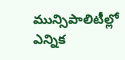మున్సిపాలిటీల్లో ఎన్నిక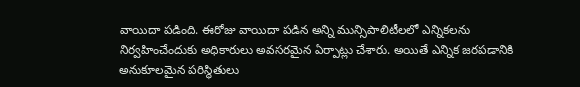వాయిదా పడింది. ఈరోజు వాయిదా పడిన అన్ని మున్సిపాలిటీలలో ఎన్నికలను నిర్వహించేందుకు అధికారులు అవసరమైన ఏర్పాట్లు చేశారు. అయితే ఎన్నిక జరపడానికి అనుకూలమైన పరిస్థితులు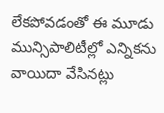లేకపోవడంతో ఈ మూడు మున్సిపాలిటీల్లో ఎన్నికను వాయిదా వేసినట్లు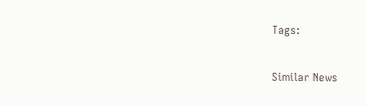Tags:

Similar News